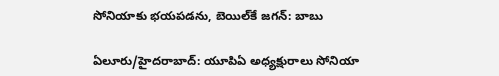సోనియాకు భయపడను, బెయిల్‌కే జగన్: బాబు

ఏలూరు/హైదరాబాద్: యూపిఏ అధ్యక్షురాలు సోనియా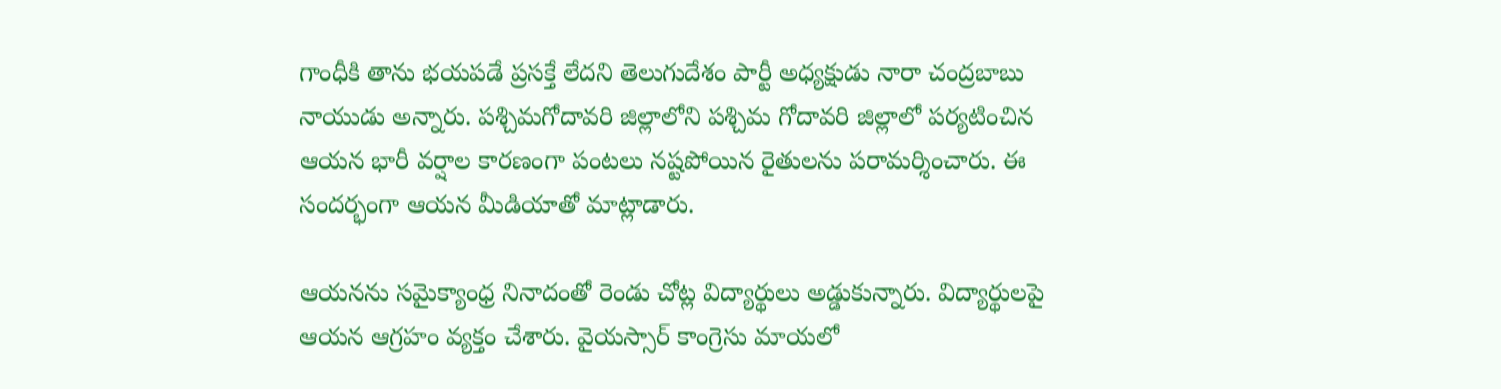గాంధీకి తాను భయపడే ప్రసక్తే లేదని తెలుగుదేశం పార్టీ అధ్యక్షుడు నారా చంద్రబాబు నాయుడు అన్నారు. పశ్చిమగోదావరి జిల్లాలోని పశ్చిమ గోదావరి జిల్లాలో పర్యటించిన ఆయన భారీ వర్షాల కారణంగా పంటలు నష్టపోయిన రైతులను పరామర్శించారు. ఈ సందర్భంగా ఆయన మీడియాతో మాట్లాడారు.

ఆయనను సమైక్యాంధ్ర నినాదంతో రెండు చోట్ల విద్యార్థులు అడ్డుకున్నారు. విద్యార్థులపై ఆయన ఆగ్రహం వ్యక్తం చేశారు. వైయస్సార్ కాంగ్రెసు మాయలో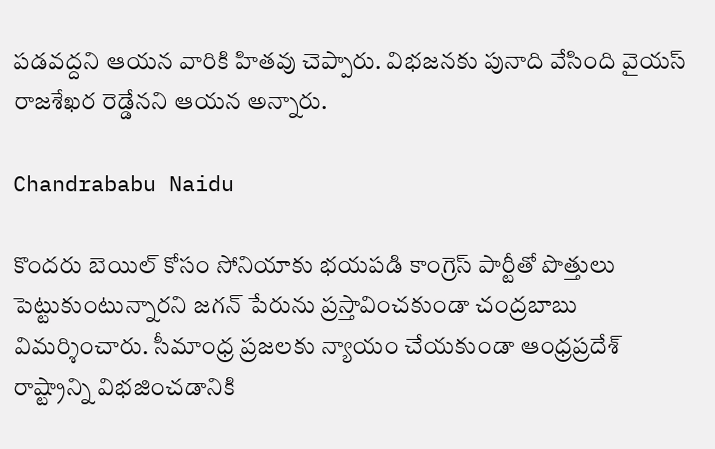పడవద్దని ఆయన వారికి హితవు చెప్పారు. విభజనకు పునాది వేసింది వైయస్ రాజశేఖర రెడ్డేనని ఆయన అన్నారు.

Chandrababu Naidu

కొందరు బెయిల్ కోసం సోనియాకు భయపడి కాంగ్రెస్ పార్టీతో పొత్తులు పెట్టుకుంటున్నారని జగన్ పేరును ప్రస్తావించకుండా చంద్రబాబు విమర్శించారు. సీమాంధ్ర ప్రజలకు న్యాయం చేయకుండా ఆంధ్రప్రదేశ్ రాష్ట్రాన్ని విభజించడానికి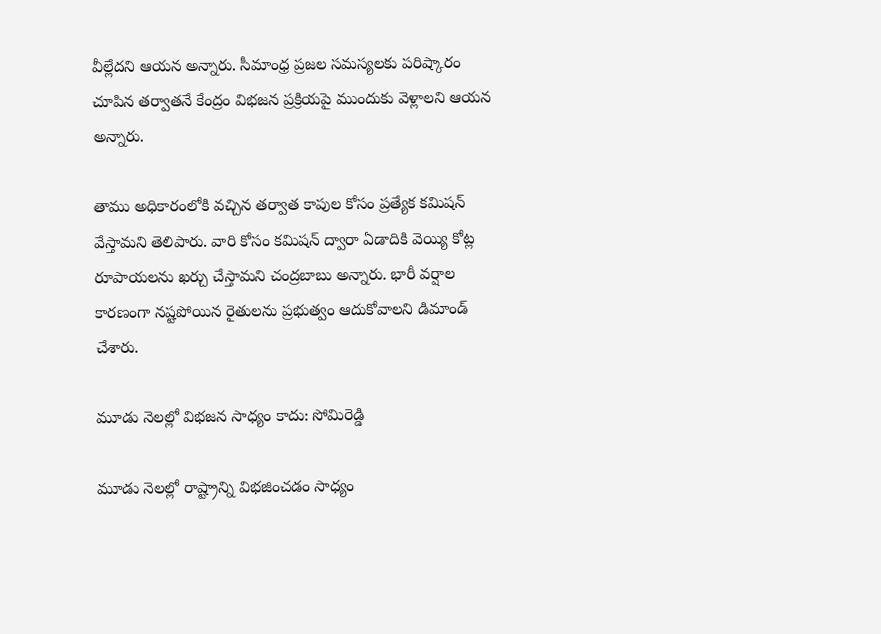వీల్లేదని ఆయన అన్నారు. సీమాంధ్ర ప్రజల సమస్యలకు పరిష్కారం చూపిన తర్వాతనే కేంద్రం విభజన ప్రక్రియపై ముందుకు వెళ్లాలని ఆయన అన్నారు.

తాము అధికారంలోకి వచ్చిన తర్వాత కాపుల కోసం ప్రత్యేక కమిషన్ వేస్తామని తెలిపారు. వారి కోసం కమిషన్ ద్వారా ఏడాదికి వెయ్యి కోట్ల రూపాయలను ఖర్చు చేస్తామని చంద్రబాబు అన్నారు. భారీ వర్షాల కారణంగా నష్టపోయిన రైతులను ప్రభుత్వం ఆదుకోవాలని డిమాండ్ చేశారు.

మూడు నెలల్లో విభజన సాధ్యం కాదు: సోమిరెడ్డి

మూడు నెలల్లో రాష్ట్రాన్ని విభజించడం సాధ్యం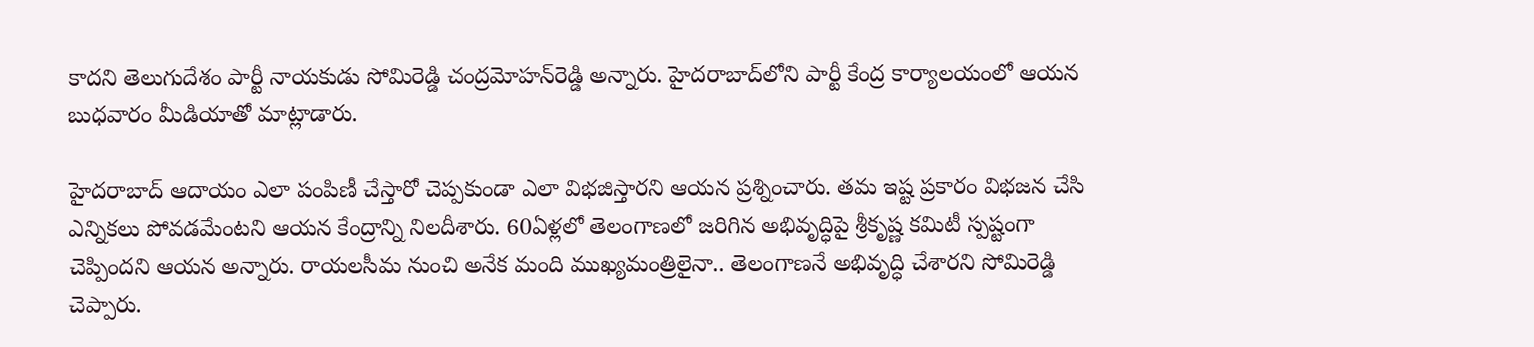కాదని తెలుగుదేశం పార్టీ నాయకుడు సోమిరెడ్డి చంద్రమోహన్‌రెడ్డి అన్నారు. హైదరాబాద్‌లోని పార్టీ కేంద్ర కార్యాలయంలో ఆయన బుధవారం మీడియాతో మాట్లాడారు.

హైదరాబాద్ ఆదాయం ఎలా పంపిణీ చేస్తారో చెప్పకుండా ఎలా విభజిస్తారని ఆయన ప్రశ్నించారు. తమ ఇష్ట ప్రకారం విభజన చేసి ఎన్నికలు పోవడమేంటని ఆయన కేంద్రాన్ని నిలదీశారు. 60ఏళ్లలో తెలంగాణలో జరిగిన అభివృద్ధిపై శ్రీకృష్ణ కమిటీ స్పష్టంగా చెప్పిందని ఆయన అన్నారు. రాయలసీమ నుంచి అనేక మంది ముఖ్యమంత్రిలైనా.. తెలంగాణనే అభివృద్ధి చేశారని సోమిరెడ్డి చెప్పారు.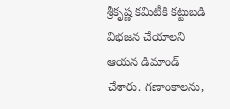శ్రీకృష్ణ కమిటీకి కట్టుబడి విభజన చేయాలని ఆయన డిమాండ్ చేశారు. గణాంకాలను,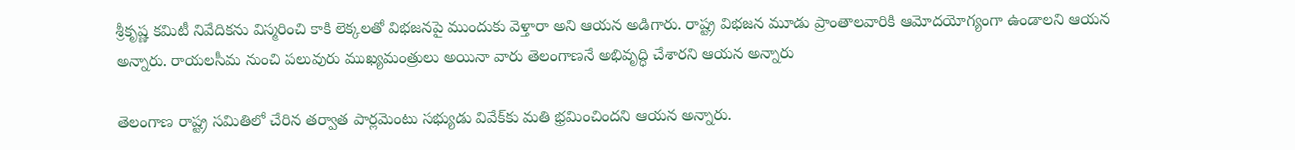శ్రీకృష్ణ కమిటీ నివేదికను విస్మరించి కాకి లెక్కలతో విభజనపై ముందుకు వెళ్తారా అని ఆయన అడిగారు. రాష్ట్ర విభజన మూడు ప్రాంతాలవారికి ఆమోదయోగ్యంగా ఉండాలని ఆయన అన్నారు. రాయలసీమ నుంచి పలువురు ముఖ్యమంత్రులు అయినా వారు తెలంగాణనే అభివృద్ధి చేశారని ఆయన అన్నారు

తెలంగాణ రాష్ట్ర సమితిలో చేరిన తర్వాత పార్లమెంటు సభ్యుడు వివేక్‌కు మతి భ్రమించిందని ఆయన అన్నారు.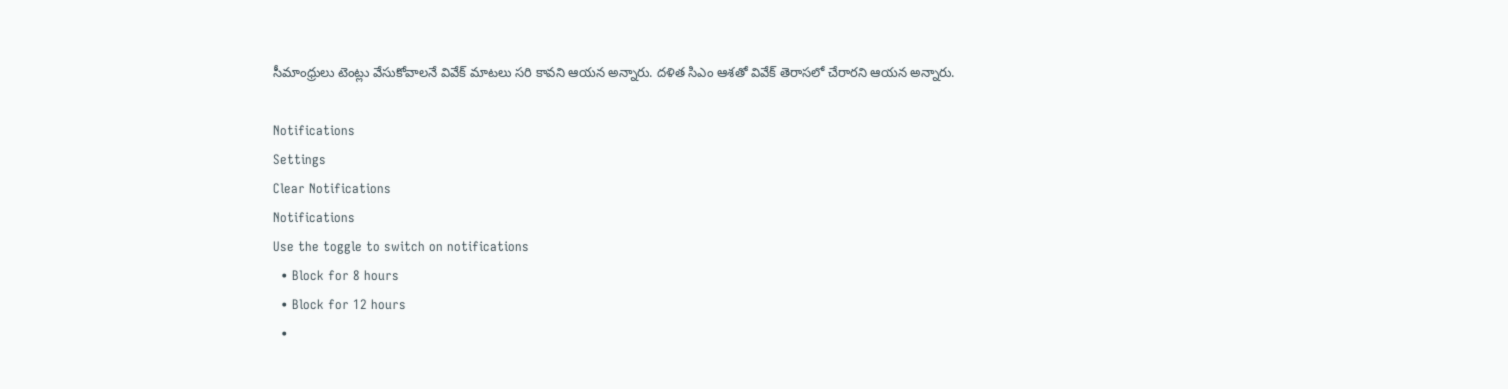సీమాంధ్రులు టెంట్లు వేసుకోవాలనే వివేక్ మాటలు సరి కావని ఆయన అన్నారు. దళిత సిఎం ఆశతో వివేక్ తెరాసలో చేరారని ఆయన అన్నారు.

Notifications
Settings
Clear Notifications
Notifications
Use the toggle to switch on notifications
  • Block for 8 hours
  • Block for 12 hours
  •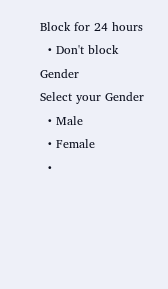Block for 24 hours
  • Don't block
Gender
Select your Gender
  • Male
  • Female
  •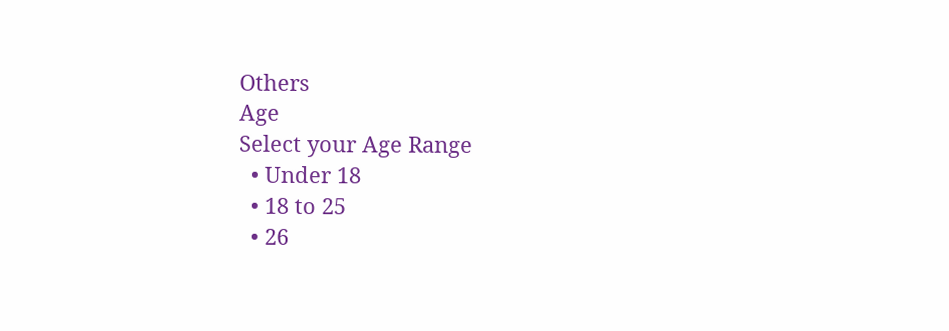Others
Age
Select your Age Range
  • Under 18
  • 18 to 25
  • 26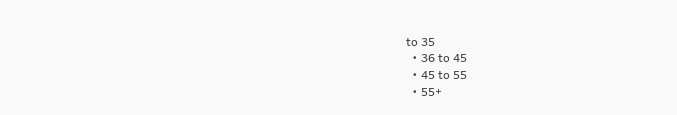to 35
  • 36 to 45
  • 45 to 55
  • 55+